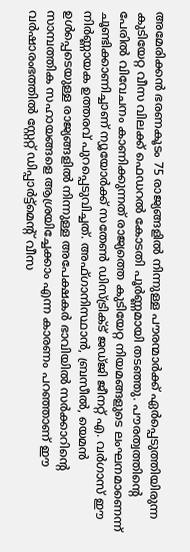അമേരിക്കൻ ഭരണകൂടം 75 രാജ്യങ്ങളിൽ നിന്നുള്ള പൗരന്മാർക്ക് ഏർപ്പെടുത്തിയിരുന്ന കുടിയേറ്റ വീസ വിലക്ക് ഫെഡറൽ കോടതി പൂർണ്ണമായി തടഞ്ഞു. പൗരത്വത്തിന്റെ പേരിൽ വിവേചനം കാണിക്കുന്നത് രാജ്യത്തെ കുടിയേറ്റ നിയമങ്ങളുടെ ലംഘനമാണെന്ന് ചൂണ്ടിക്കാണിച്ചാണ് ന്യൂയോർക്ക് സതേൺ ഡിസ്ട്രിക്ട് ജഡ്ജി ജീനറ്റ് എ. വർഗാസ് ഈ നിർണ്ണായക ഉത്തരവ് പുറപ്പെടുവിച്ചത്. അഫ്ഗാനിസ്ഥാൻ, ബ്രസീൽ, യെമൻ ഉൾപ്പെടെയുള്ള രാജ്യങ്ങളിൽ നിന്നുള്ള അപേക്ഷകർ ഭാവിയിൽ സർക്കാറിന്റെ സാമ്പത്തിക സഹായങ്ങളെ ആശ്രയിച്ചേക്കാം എന്ന കാരണം പറഞ്ഞാണ് ഈ വർഷാരംഭത്തിൽ സ്റ്റേറ്റ് ഡിപ്പാർട്ട്മെന്റ് വീസ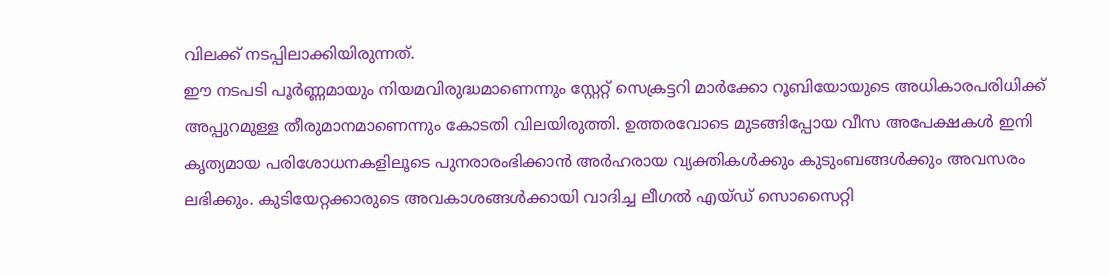വിലക്ക് നടപ്പിലാക്കിയിരുന്നത്.
ഈ നടപടി പൂർണ്ണമായും നിയമവിരുദ്ധമാണെന്നും സ്റ്റേറ്റ് സെക്രട്ടറി മാർക്കോ റൂബിയോയുടെ അധികാരപരിധിക്ക് അപ്പുറമുള്ള തീരുമാനമാണെന്നും കോടതി വിലയിരുത്തി. ഉത്തരവോടെ മുടങ്ങിപ്പോയ വീസ അപേക്ഷകൾ ഇനി കൃത്യമായ പരിശോധനകളിലൂടെ പുനരാരംഭിക്കാൻ അർഹരായ വ്യക്തികൾക്കും കുടുംബങ്ങൾക്കും അവസരം ലഭിക്കും. കുടിയേറ്റക്കാരുടെ അവകാശങ്ങൾക്കായി വാദിച്ച ലീഗൽ എയ്ഡ് സൊസൈറ്റി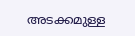അടക്കമുള്ള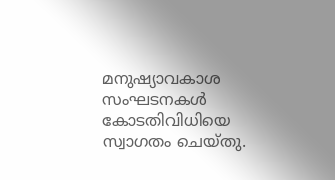മനുഷ്യാവകാശ സംഘടനകൾ കോടതിവിധിയെ സ്വാഗതം ചെയ്തു.